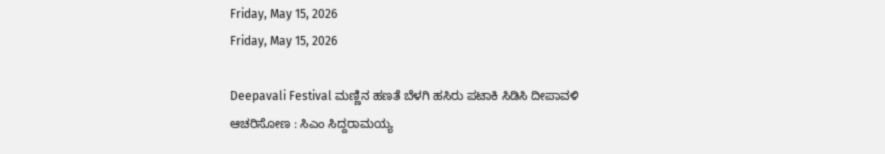Friday, May 15, 2026
Friday, May 15, 2026

Deepavali Festival ಮಣ್ಣಿನ ಹಣತೆ ಬೆಳಗಿ ಹಸಿರು ಪಟಾಕಿ ಸಿಡಿಸಿ ದೀಪಾವಳಿ ಆಚರಿಸೋಣ : ಸಿಎಂ ಸಿದ್ದರಾಮಯ್ಯ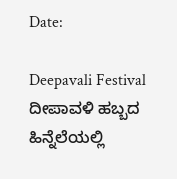Date:

Deepavali Festival ದೀಪಾವಳಿ ಹಬ್ಬದ ಹಿನ್ನೆಲೆಯಲ್ಲಿ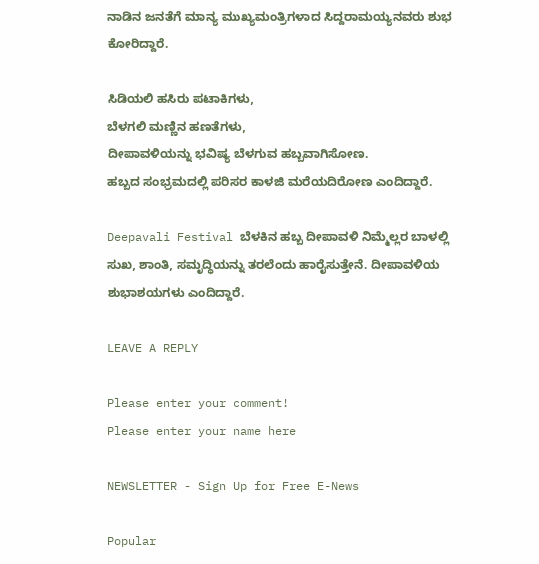ನಾಡಿನ ಜನತೆಗೆ ಮಾನ್ಯ ಮುಖ್ಯಮಂತ್ರಿಗಳಾದ ಸಿದ್ದರಾಮಯ್ಯನವರು ಶುಭ ಕೋರಿದ್ದಾರೆ.

ಸಿಡಿಯಲಿ ಹಸಿರು ಪಟಾಕಿಗಳು,
ಬೆಳಗಲಿ ಮಣ್ಣಿನ ಹಣತೆಗಳು,
ದೀಪಾವಳಿಯನ್ನು ಭವಿಷ್ಯ ಬೆಳಗುವ ಹಬ್ಬವಾಗಿಸೋಣ.
ಹಬ್ಬದ ಸಂಭ್ರಮದಲ್ಲಿ ಪರಿಸರ ಕಾಳಜಿ ಮರೆಯದಿರೋಣ ಎಂದಿದ್ದಾರೆ.

Deepavali Festival ಬೆಳಕಿನ ಹಬ್ಬ ದೀಪಾವಳಿ ನಿಮ್ಮೆಲ್ಲರ ಬಾಳಲ್ಲಿ ಸುಖ, ಶಾಂತಿ, ಸಮೃದ್ಧಿಯನ್ನು ತರಲೆಂದು ಹಾರೈಸುತ್ತೇನೆ. ದೀಪಾವಳಿಯ ಶುಭಾಶಯಗಳು ಎಂದಿದ್ದಾರೆ.

LEAVE A REPLY

Please enter your comment!
Please enter your name here

NEWSLETTER - Sign Up for Free E-News

Popular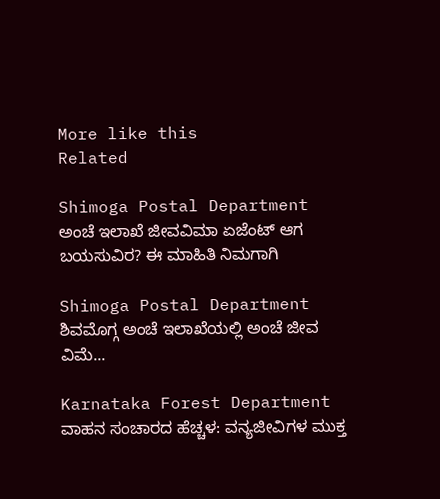More like this
Related

Shimoga Postal Department ಅಂಚೆ ಇಲಾಖೆ ಜೀವವಿಮಾ ಏಜೆಂಟ್ ಆಗ ಬಯಸುವಿರ? ಈ ಮಾಹಿತಿ ನಿಮಗಾಗಿ

Shimoga Postal Department ಶಿವಮೊಗ್ಗ ಅಂಚೆ ಇಲಾಖೆಯಲ್ಲಿ ಅಂಚೆ ಜೀವ ವಿಮೆ...

Karnataka Forest Department ವಾಹನ ಸಂಚಾರದ ಹೆಚ್ಚಳ: ವನ್ಯಜೀವಿಗಳ ಮುಕ್ತ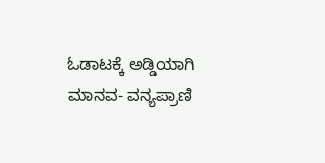ಓಡಾಟಕ್ಕೆ ಅಡ್ಡಿಯಾಗಿ ಮಾನವ- ವನ್ಯಪ್ರಾಣಿ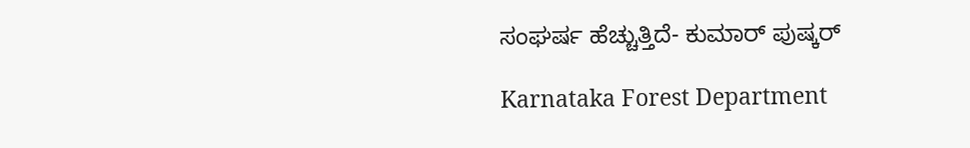ಸಂಘರ್ಷ ಹೆಚ್ಚುತ್ತಿದೆ- ಕುಮಾರ್ ಪುಷ್ಕರ್

Karnataka Forest Department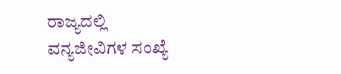ರಾಜ್ಯದಲ್ಲಿ ವನ್ಯಜೀವಿಗಳ ಸಂಖ್ಯೆ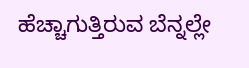ಹೆಚ್ಚಾಗುತ್ತಿರುವ ಬೆನ್ನಲ್ಲೇ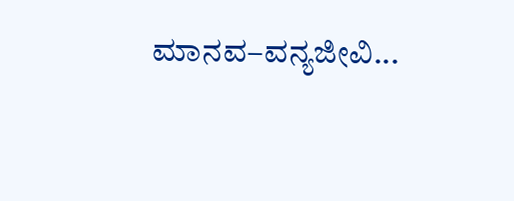ಮಾನವ–ವನ್ಯಜೀವಿ...